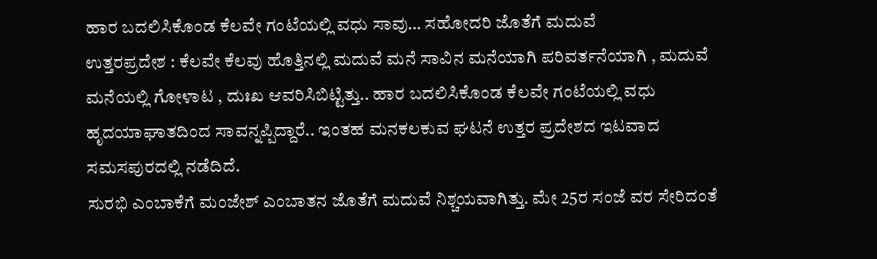ಹಾರ ಬದಲಿಸಿಕೊಂಡ ಕೆಲವೇ ಗಂಟೆಯಲ್ಲಿ ವಧು ಸಾವು… ಸಹೋದರಿ ಜೊತೆಗೆ ಮದುವೆ
ಉತ್ತರಪ್ರದೇಶ : ಕೆಲವೇ ಕೆಲವು ಹೊತ್ತಿನಲ್ಲಿ ಮದುವೆ ಮನೆ ಸಾವಿನ ಮನೆಯಾಗಿ ಪರಿವರ್ತನೆಯಾಗಿ , ಮದುವೆ ಮನೆಯಲ್ಲಿ ಗೋಳಾಟ , ದುಃಖ ಆವರಿಸಿಬಿಟ್ಟಿತ್ತು.. ಹಾರ ಬದಲಿಸಿಕೊಂಡ ಕೆಲವೇ ಗಂಟೆಯಲ್ಲಿ ವಧು ಹೃದಯಾಘಾತದಿಂದ ಸಾವನ್ನಪ್ಪಿದ್ದಾರೆ.. ಇಂತಹ ಮನಕಲಕುವ ಘಟನೆ ಉತ್ತರ ಪ್ರದೇಶದ ಇಟವಾದ ಸಮಸಪುರದಲ್ಲಿ ನಡೆದಿದೆ.
ಸುರಭಿ ಎಂಬಾಕೆಗೆ ಮಂಜೇಶ್ ಎಂಬಾತನ ಜೊತೆಗೆ ಮದುವೆ ನಿಶ್ಚಯವಾಗಿತ್ತು. ಮೇ 25ರ ಸಂಜೆ ವರ ಸೇರಿದಂತೆ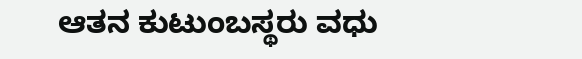ಆತನ ಕುಟುಂಬಸ್ಥರು ವಧು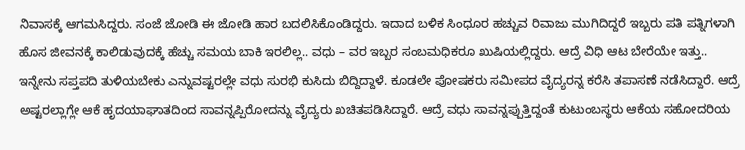ನಿವಾಸಕ್ಕೆ ಆಗಮಸಿದ್ದರು. ಸಂಜೆ ಜೋಡಿ ಈ ಜೋಡಿ ಹಾರ ಬದಲಿಸಿಕೊಂಡಿದ್ದರು. ಇದಾದ ಬಳಿಕ ಸಿಂಧೂರ ಹಚ್ಚುವ ರಿವಾಜು ಮುಗಿದಿದ್ದರೆ ಇಬ್ಬರು ಪತಿ ಪತ್ನಿಗಳಾಗಿ ಹೊಸ ಜೀವನಕ್ಕೆ ಕಾಲಿಡುವುದಕ್ಕೆ ಹೆಚ್ಚು ಸಮಯ ಬಾಕಿ ಇರಲಿಲ್ಲ.. ವಧು – ವರ ಇಬ್ಬರ ಸಂಬಮಧಿಕರೂ ಖುಷಿಯಲ್ಲಿದ್ದರು. ಆದ್ರೆ ವಿಧಿ ಆಟ ಬೇರೆಯೇ ಇತ್ತು..
ಇನ್ನೇನು ಸಪ್ತಪದಿ ತುಳಿಯಬೇಕು ಎನ್ನುವಷ್ಟರಲ್ಲೇ ವಧು ಸುರಭಿ ಕುಸಿದು ಬಿದ್ದಿದ್ದಾಳೆ. ಕೂಡಲೇ ಪೋಷಕರು ಸಮೀಪದ ವೈದ್ಯರನ್ನ ಕರೆಸಿ ತಪಾಸಣೆ ನಡೆಸಿದ್ದಾರೆ. ಆದ್ರೆ ಅಷ್ಟರಲ್ಲಾಗ್ಲೇ ಆಕೆ ಹೃದಯಾಘಾತದಿಂದ ಸಾವನ್ನಪ್ಪಿರೋದನ್ನು ವೈದ್ಯರು ಖಚಿತಪಡಿಸಿದ್ದಾರೆ. ಆದ್ರೆ ವಧು ಸಾವನ್ನಪ್ಪುತ್ತಿದ್ದಂತೆ ಕುಟುಂಬಸ್ಥರು ಆಕೆಯ ಸಹೋದರಿಯ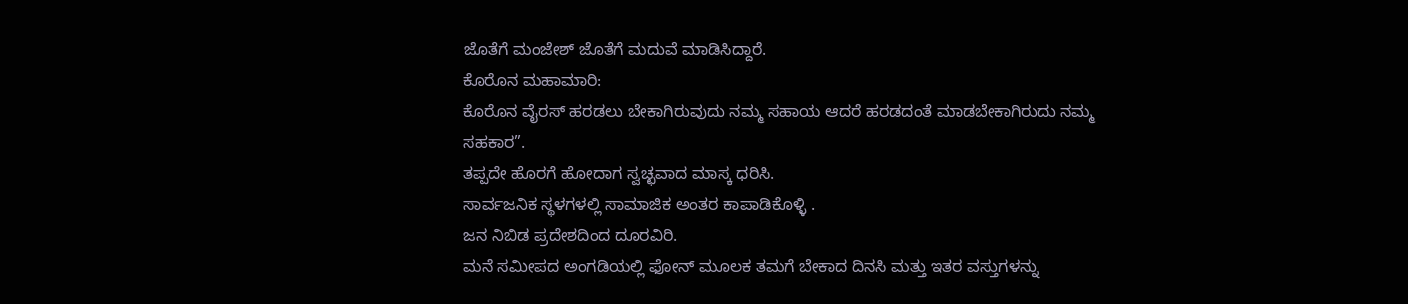ಜೊತೆಗೆ ಮಂಜೇಶ್ ಜೊತೆಗೆ ಮದುವೆ ಮಾಡಿಸಿದ್ದಾರೆ.
ಕೊರೊನ ಮಹಾಮಾರಿ:
ಕೊರೊನ ವೈರಸ್ ಹರಡಲು ಬೇಕಾಗಿರುವುದು ನಮ್ಮ ಸಹಾಯ ಆದರೆ ಹರಡದಂತೆ ಮಾಡಬೇಕಾಗಿರುದು ನಮ್ಮ ಸಹಕಾರ”.
ತಪ್ಪದೇ ಹೊರಗೆ ಹೋದಾಗ ಸ್ವಚ್ಛವಾದ ಮಾಸ್ಕ ಧರಿಸಿ.
ಸಾರ್ವಜನಿಕ ಸ್ಥಳಗಳಲ್ಲಿ ಸಾಮಾಜಿಕ ಅಂತರ ಕಾಪಾಡಿಕೊಳ್ಳಿ .
ಜನ ನಿಬಿಡ ಪ್ರದೇಶದಿಂದ ದೂರವಿರಿ.
ಮನೆ ಸಮೀಪದ ಅಂಗಡಿಯಲ್ಲಿ ಫೋನ್ ಮೂಲಕ ತಮಗೆ ಬೇಕಾದ ದಿನಸಿ ಮತ್ತು ಇತರ ವಸ್ತುಗಳನ್ನು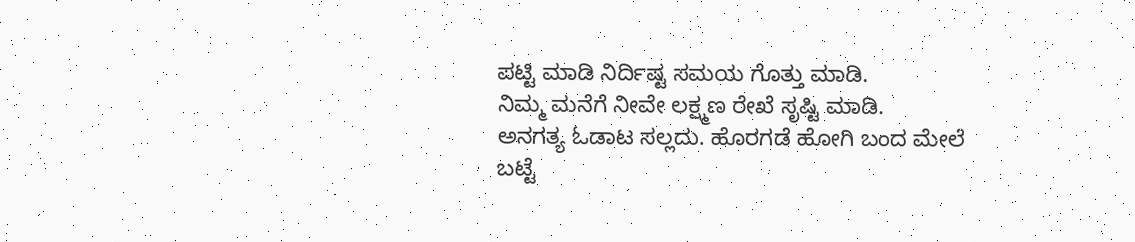ಪಟ್ಟಿ ಮಾಡಿ ನಿರ್ದಿಷ್ಟ ಸಮಯ ಗೊತ್ತು ಮಾಡಿ.
ನಿಮ್ಮ ಮನೆಗೆ ನೀವೇ ಲಕ್ಷ್ಮಣ ರೇಖೆ ಸೃಷ್ಟಿ ಮಾಡಿ.
ಅನಗತ್ಯ ಓಡಾಟ ಸಲ್ಲದು. ಹೊರಗಡೆ ಹೋಗಿ ಬಂದ ಮೇಲೆ ಬಟ್ಟೆ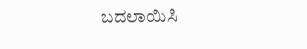ಬದಲಾಯಿಸಿ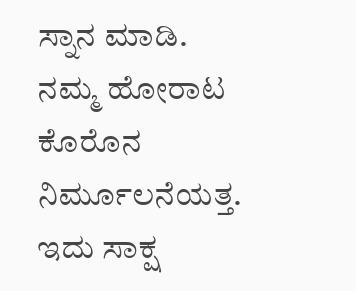ಸ್ನಾನ ಮಾಡಿ.
ನಮ್ಮ ಹೋರಾಟ ಕೊರೊನ ನಿರ್ಮೂಲನೆಯತ್ತ.
ಇದು ಸಾಕ್ಷ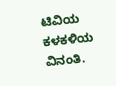ಟಿವಿಯ ಕಳಕಳಿಯ ವಿನಂತಿ.